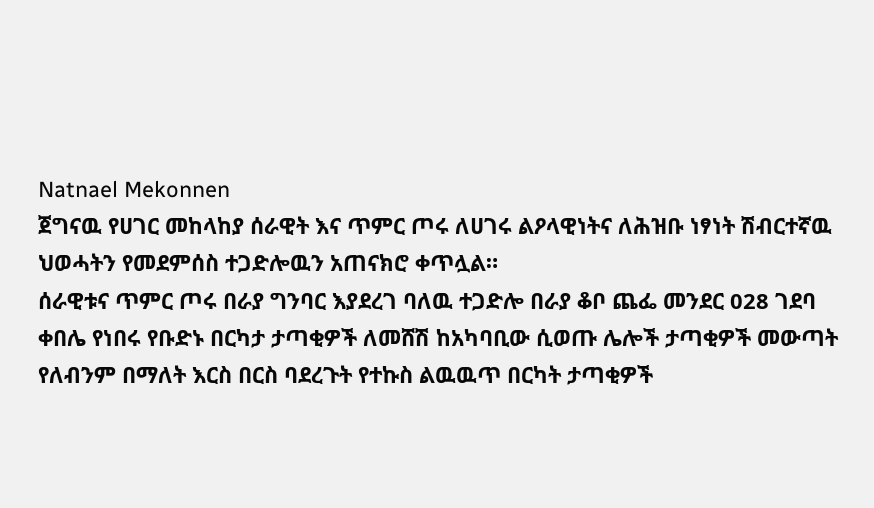Natnael Mekonnen
ጀግናዉ የሀገር መከላከያ ሰራዊት እና ጥምር ጦሩ ለሀገሩ ልዖላዊነትና ለሕዝቡ ነፃነት ሽብርተኛዉ ህወሓትን የመደምሰስ ተጋድሎዉን አጠናክሮ ቀጥሏል።
ሰራዊቱና ጥምር ጦሩ በራያ ግንባር እያደረገ ባለዉ ተጋድሎ በራያ ቆቦ ጨፌ መንደር 028 ገደባ ቀበሌ የነበሩ የቡድኑ በርካታ ታጣቂዎች ለመሸሽ ከአካባቢው ሲወጡ ሌሎች ታጣቂዎች መውጣት የለብንም በማለት እርስ በርስ ባደረጉት የተኩስ ልዉዉጥ በርካት ታጣቂዎች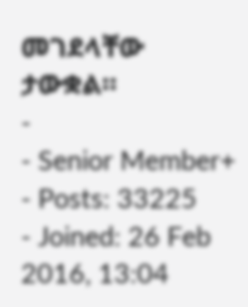መገደላቸው ታውቋል።
-
- Senior Member+
- Posts: 33225
- Joined: 26 Feb 2016, 13:04